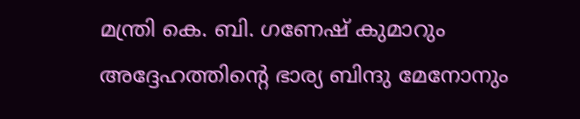മന്ത്രി കെ. ബി. ഗണേഷ് കുമാറും അദ്ദേഹത്തിന്റെ ഭാര്യ ബിന്ദു മേനോനും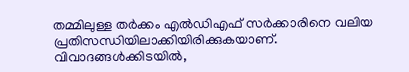തമ്മിലുള്ള തർക്കം എൽഡിഎഫ് സർക്കാരിനെ വലിയ പ്രതിസന്ധിയിലാക്കിയിരിക്കുകയാണ്. വിവാദങ്ങൾക്കിടയിൽ,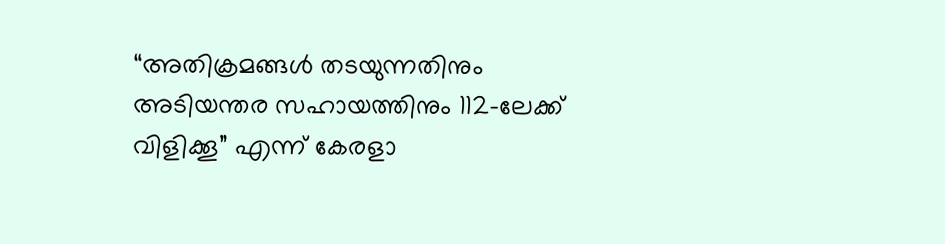“അതിക്രമങ്ങൾ തടയുന്നതിനും അടിയന്തര സഹായത്തിനും 112-ലേക്ക് വിളിക്കൂ” എന്ന് കേരളാ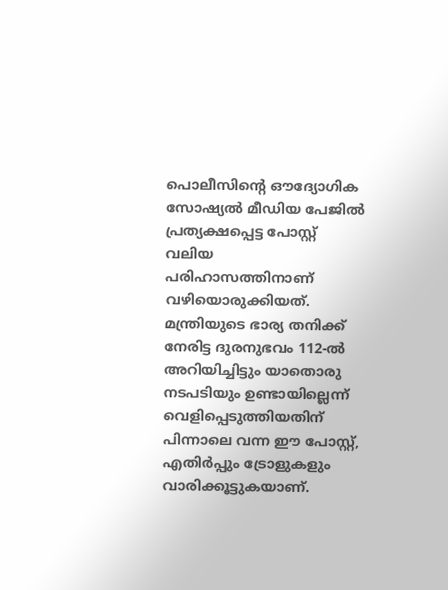പൊലീസിന്റെ ഔദ്യോഗിക സോഷ്യൽ മീഡിയ പേജിൽ പ്രത്യക്ഷപ്പെട്ട പോസ്റ്റ് വലിയ പരിഹാസത്തിനാണ് വഴിയൊരുക്കിയത്. മന്ത്രിയുടെ ഭാര്യ തനിക്ക് നേരിട്ട ദുരനുഭവം 112-ൽ അറിയിച്ചിട്ടും യാതൊരു നടപടിയും ഉണ്ടായില്ലെന്ന് വെളിപ്പെടുത്തിയതിന് പിന്നാലെ വന്ന ഈ പോസ്റ്റ്, എതിർപ്പും ട്രോളുകളും വാരിക്കൂട്ടുകയാണ്.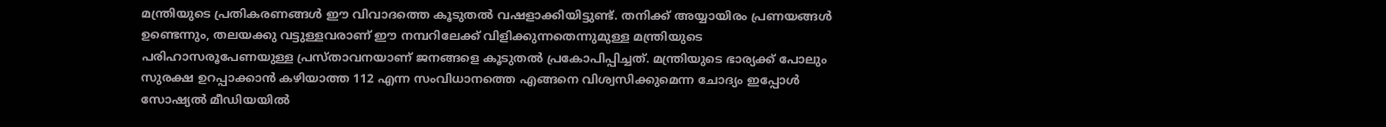മന്ത്രിയുടെ പ്രതികരണങ്ങൾ ഈ വിവാദത്തെ കൂടുതൽ വഷളാക്കിയിട്ടുണ്ട്. തനിക്ക് അയ്യായിരം പ്രണയങ്ങൾ ഉണ്ടെന്നും, തലയക്കു വട്ടുള്ളവരാണ് ഈ നമ്പറിലേക്ക് വിളിക്കുന്നതെന്നുമുള്ള മന്ത്രിയുടെ പരിഹാസരൂപേണയുള്ള പ്രസ്താവനയാണ് ജനങ്ങളെ കൂടുതൽ പ്രകോപിപ്പിച്ചത്. മന്ത്രിയുടെ ഭാര്യക്ക് പോലും സുരക്ഷ ഉറപ്പാക്കാൻ കഴിയാത്ത 112 എന്ന സംവിധാനത്തെ എങ്ങനെ വിശ്വസിക്കുമെന്ന ചോദ്യം ഇപ്പോൾ സോഷ്യൽ മീഡിയയിൽ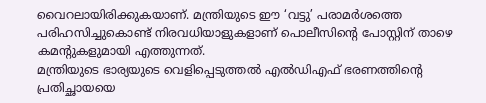വൈറലായിരിക്കുകയാണ്. മന്ത്രിയുടെ ഈ ‘വട്ടു’ പരാമർശത്തെ പരിഹസിച്ചുകൊണ്ട് നിരവധിയാളുകളാണ് പൊലീസിന്റെ പോസ്റ്റിന് താഴെ കമന്റുകളുമായി എത്തുന്നത്.
മന്ത്രിയുടെ ഭാര്യയുടെ വെളിപ്പെടുത്തൽ എൽഡിഎഫ് ഭരണത്തിന്റെ പ്രതിച്ഛായയെ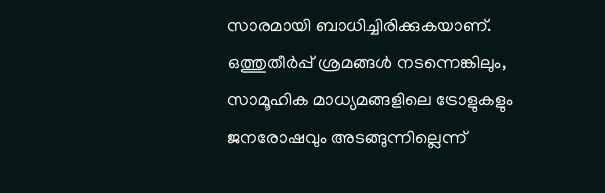സാരമായി ബാധിച്ചിരിക്കുകയാണ്. ഒത്തുതീർപ്പ് ശ്രമങ്ങൾ നടന്നെങ്കിലും, സാമൂഹിക മാധ്യമങ്ങളിലെ ട്രോളുകളും ജനരോഷവും അടങ്ങുന്നില്ലെന്ന്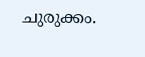ചുരുക്കം.